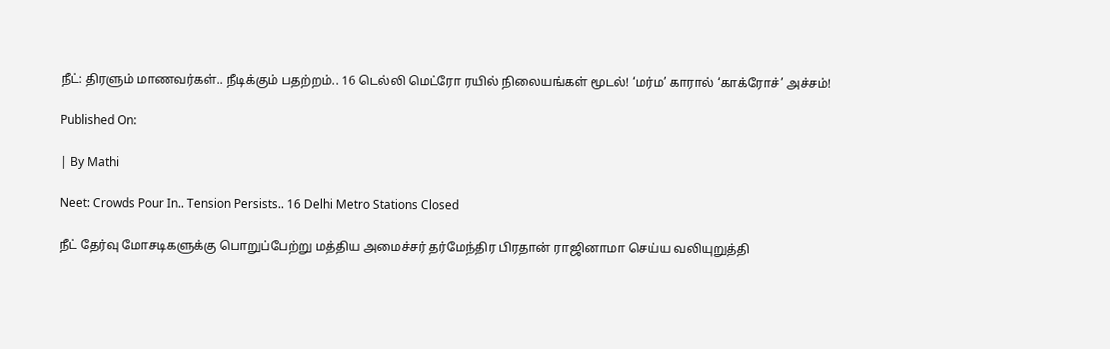நீட்: திரளும் மாணவர்கள்.. நீடிக்கும் பதற்றம்.. 16 டெல்லி மெட்ரோ ரயில் நிலையங்கள் மூடல்! ‘மர்ம’ காரால் ‘காக்ரோச்’ அச்சம்!

Published On:

| By Mathi

Neet: Crowds Pour In.. Tension Persists.. 16 Delhi Metro Stations Closed

நீட் தேர்வு மோசடிகளுக்கு பொறுப்பேற்று மத்திய அமைச்சர் தர்மேந்திர பிரதான் ராஜினாமா செய்ய வலியுறுத்தி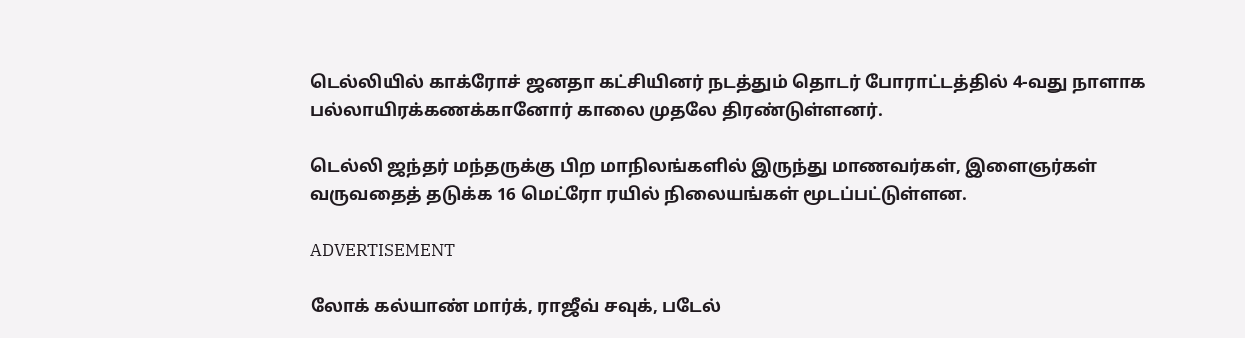டெல்லியில் காக்ரோச் ஜனதா கட்சியினர் நடத்தும் தொடர் போராட்டத்தில் 4-வது நாளாக பல்லாயிரக்கணக்கானோர் காலை முதலே திரண்டுள்ளனர்.

டெல்லி ஜந்தர் மந்தருக்கு பிற மாநிலங்களில் இருந்து மாணவர்கள், இளைஞர்கள் வருவதைத் தடுக்க 16 மெட்ரோ ரயில் நிலையங்கள் மூடப்பட்டுள்ளன.

ADVERTISEMENT

லோக் கல்யாண் மார்க், ராஜீவ் சவுக், படேல்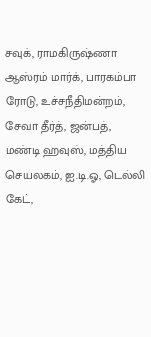சவுக், ராமகிருஷ்ணா ஆஸ்ரம் மார்க், பாரகம்பா ரோடு, உச்சநீதிமன்றம், சேவா தீர்த், ஜன்பத், மண்டி ஹவுஸ், மத்திய செயலகம், ஐ.டி.ஓ, டெல்லி கேட்,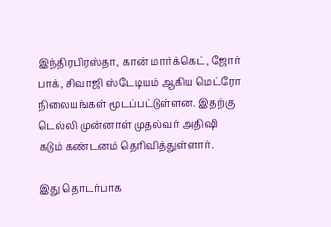இந்திரபிரஸ்தா, கான் மார்க்கெட், ஜோர் பாக், சிவாஜி ஸ்டேடியம் ஆகிய மெட்ரோ நிலையங்கள் மூடப்பட்டுள்ளன. இதற்கு டெல்லி முன்னாள் முதல்வர் அதிஷி கடும் கண்டனம் தெரிவித்துள்ளார்.

இது தொடர்பாக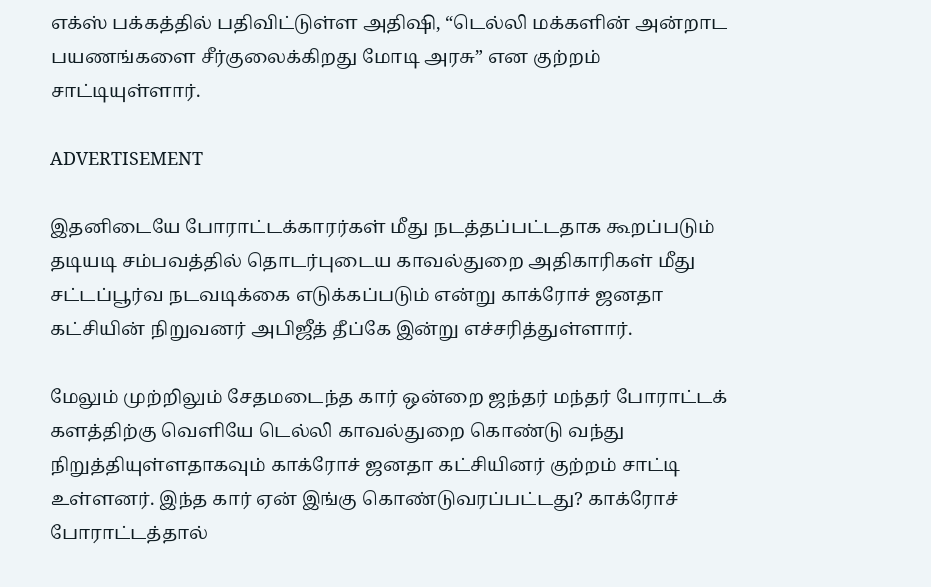எக்ஸ் பக்கத்தில் பதிவிட்டுள்ள அதிஷி, “டெல்லி மக்களின் அன்றாட பயணங்களை சீர்குலைக்கிறது மோடி அரசு” என குற்றம் சாட்டியுள்ளார்.

ADVERTISEMENT

இதனிடையே போராட்டக்காரர்கள் மீது நடத்தப்பட்டதாக கூறப்படும் தடியடி சம்பவத்தில் தொடர்புடைய காவல்துறை அதிகாரிகள் மீது சட்டப்பூர்வ நடவடிக்கை எடுக்கப்படும் என்று காக்ரோச் ஜனதா கட்சியின் நிறுவனர் அபிஜீத் தீப்கே இன்று எச்சரித்துள்ளார்.

மேலும் முற்றிலும் சேதமடைந்த கார் ஒன்றை ஜந்தர் மந்தர் போராட்டக் களத்திற்கு வெளியே டெல்லி காவல்துறை கொண்டு வந்து நிறுத்தியுள்ளதாகவும் காக்ரோச் ஜனதா கட்சியினர் குற்றம் சாட்டி உள்ளனர். இந்த கார் ஏன் இங்கு கொண்டுவரப்பட்டது? காக்ரோச் போராட்டத்தால்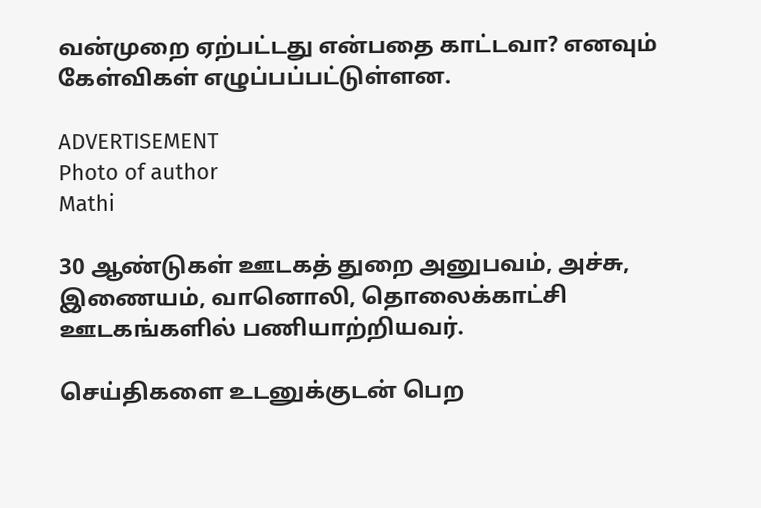வன்முறை ஏற்பட்டது என்பதை காட்டவா? எனவும் கேள்விகள் எழுப்பப்பட்டுள்ளன.

ADVERTISEMENT
Photo of author
Mathi

30 ஆண்டுகள் ஊடகத் துறை அனுபவம், அச்சு, இணையம், வானொலி, தொலைக்காட்சி ஊடகங்களில் பணியாற்றியவர்.

செய்திகளை உடனுக்குடன் பெற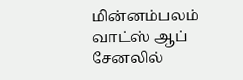மின்னம்பலம் வாட்ஸ் ஆப் சேனலில்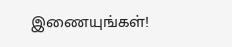இணையுங்கள்!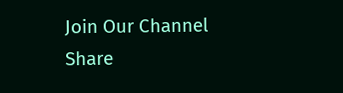Join Our Channel
Share